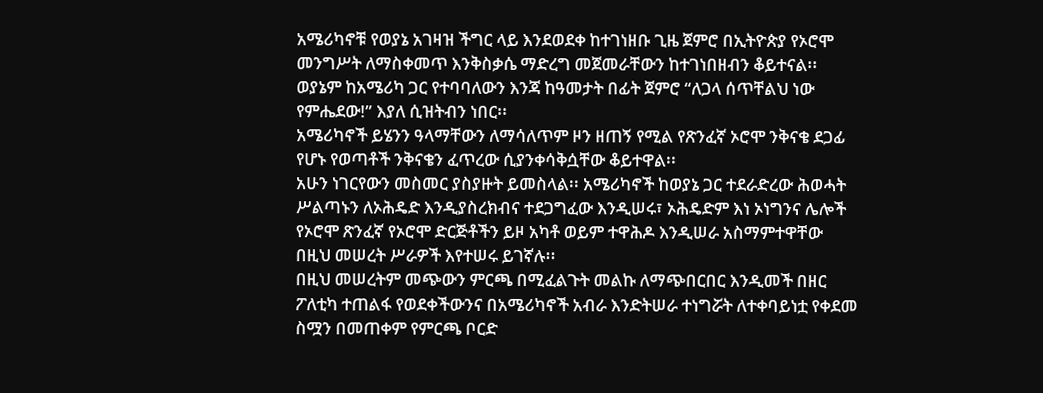አሜሪካኖቹ የወያኔ አገዛዝ ችግር ላይ እንደወደቀ ከተገነዘቡ ጊዜ ጀምሮ በኢትዮጵያ የኦሮሞ መንግሥት ለማስቀመጥ እንቅስቃሴ ማድረግ መጀመራቸውን ከተገነበዘብን ቆይተናል፡፡
ወያኔም ከአሜሪካ ጋር የተባባለውን እንጃ ከዓመታት በፊት ጀምሮ “ለጋላ ሰጥቸልህ ነው የምሔደው!” እያለ ሲዝትብን ነበር፡፡
አሜሪካኖች ይሄንን ዓላማቸውን ለማሳለጥም ዞን ዘጠኝ የሚል የጽንፈኛ ኦሮሞ ንቅናቄ ደጋፊ የሆኑ የወጣቶች ንቅናቄን ፈጥረው ሲያንቀሳቅሷቸው ቆይተዋል፡፡
አሁን ነገርየውን መስመር ያስያዙት ይመስላል፡፡ አሜሪካኖች ከወያኔ ጋር ተደራድረው ሕወሓት ሥልጣኑን ለኦሕዴድ እንዲያስረክብና ተደጋግፈው እንዲሠሩ፣ ኦሕዴድም እነ ኦነግንና ሌሎች የኦሮሞ ጽንፈኛ የኦሮሞ ድርጅቶችን ይዞ አካቶ ወይም ተዋሕዶ እንዲሠራ አስማምተዋቸው በዚህ መሠረት ሥራዎች እየተሠሩ ይገኛሉ፡፡
በዚህ መሠረትም መጭውን ምርጫ በሚፈልጉት መልኩ ለማጭበርበር እንዲመች በዘር ፖለቲካ ተጠልፋ የወደቀችውንና በአሜሪካኖች አብራ እንድትሠራ ተነግሯት ለተቀባይነቷ የቀደመ ስሟን በመጠቀም የምርጫ ቦርድ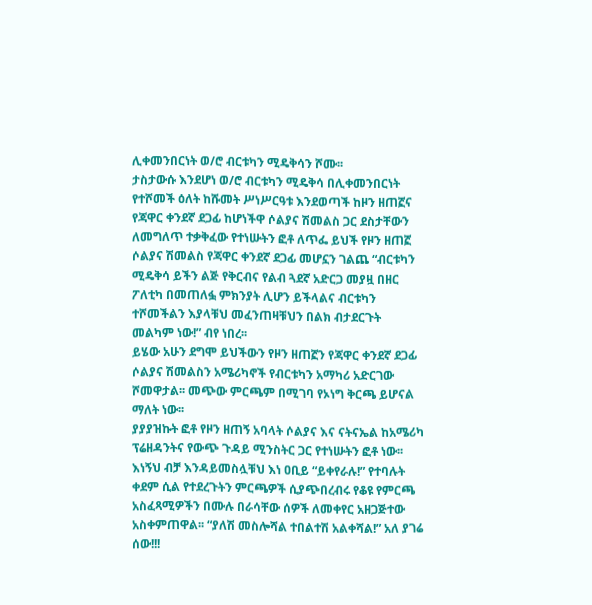ሊቀመንበርነት ወ/ሮ ብርቱካን ሚዴቅሳን ሾሙ፡፡
ታስታውሱ እንደሆነ ወ/ሮ ብርቱካን ሚዴቅሳ በሊቀመንበርነት የተሾመች ዕለት ከሹመት ሥነሥርዓቱ እንደወጣች ከዞን ዘጠኟና የጃዋር ቀንደኛ ደጋፊ ከሆነችዋ ሶልያና ሽመልስ ጋር ደስታቸውን ለመግለጥ ተቃቅፈው የተነሡትን ፎቶ ለጥፌ ይህች የዞን ዘጠኟ ሶልያና ሽመልስ የጃዋር ቀንደኛ ደጋፊ መሆኗን ገልጨ “ብርቱካን ሚዴቅሳ ይችን ልጅ የቅርብና የልብ ጓደኛ አድርጋ መያዟ በዘር ፖለቲካ በመጠለፏ ምክንያት ሊሆን ይችላልና ብርቱካን ተሾመችልን እያላቹህ መፈንጠዛቹህን በልክ ብታደርጉት መልካም ነው!” ብየ ነበረ፡፡
ይሄው አሁን ደግሞ ይህችውን የዞን ዘጠኟን የጃዋር ቀንደኛ ደጋፊ ሶልያና ሽመልስን አሜሪካኖች የብርቱካን አማካሪ አድርገው ሾመዋታል፡፡ መጭው ምርጫም በሚገባ የኦነግ ቅርጫ ይሆናል ማለት ነው፡፡
ያያያዝኩት ፎቶ የዞን ዘጠኝ አባላት ሶልያና እና ናትናኤል ከአሜሪካ ፕሬዘዳንትና የውጭ ጉዳይ ሚንስትር ጋር የተነሡትን ፎቶ ነው፡፡
እነኝህ ብቻ እንዳይመስሏቹህ እነ ዐቢይ “ይቀየራሉ!” የተባሉት ቀደም ሲል የተደረጉትን ምርጫዎች ሲያጭበረብሩ የቆዩ የምርጫ አስፈጻሚዎችን በሙሉ በራሳቸው ሰዎች ለመቀየር አዘጋጅተው አስቀምጠዋል፡፡ “ያለሽ መስሎሻል ተበልተሽ አልቀሻል!” አለ ያገሬ ሰው!!!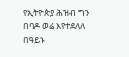የኢትዮጵያ ሕዝብ ግን በባዶ ወሬ እየተደለለ በዓይኑ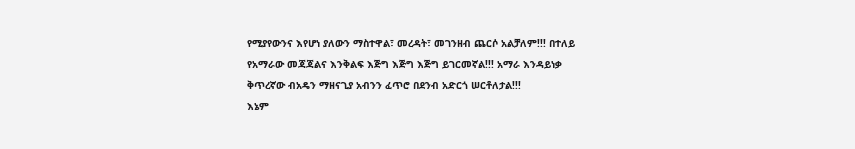የሚያየውንና እየሆነ ያለውን ማስተዋል፣ መረዳት፣ መገንዘብ ጨርሶ አልቻለም!!! በተለይ የአማራው መጃጃልና እንቅልፍ እጅግ እጅግ እጅግ ይገርመኛል!!! አማራ እንዳይነቃ ቅጥረኛው ብአዴን ማዘናጊያ አብንን ፈጥሮ በደንብ አድርጎ ሠርቶለታል!!!
እኔም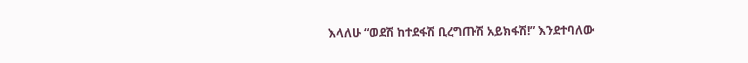እላለሁ “ወደሽ ከተደፋሽ ቢረግጡሽ አይክፋሽ!” እንደተባለው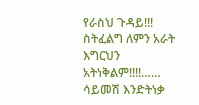የራስህ ጉዳይ!!! ስትፈልግ ለምን አራት እግርህን አትነቅልም!!!!…… ሳይመሽ እንድትነቃ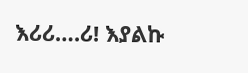እሪሪ….ሪ! እያልኩ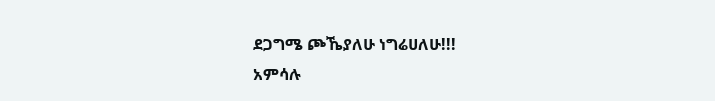ደጋግሜ ጮኼያለሁ ነግሬሀለሁ!!!
አምሳሉ